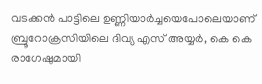വടക്കൻ പാട്ടിലെ ഉണ്ണിയാർച്ചയെപോലെയാണ് ബ്രൂറോക്രസിയിലെ ദിവ്യ എസ് അയ്യർ, കെ കെ രാഗേഷുമായി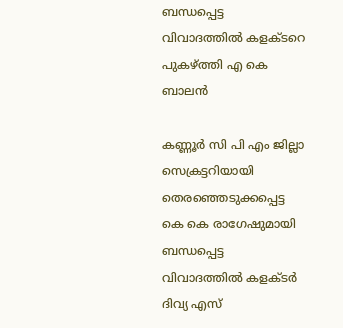ബന്ധപ്പെട്ട വിവാദത്തിൽ കളക്ടറെ പുകഴ്ത്തി എ കെ ബാലൻ

കണ്ണൂർ സി പി എം ജില്ലാ സെക്രട്ടറിയായി തെരഞ്ഞെടുക്കപ്പെട്ട കെ കെ രാഗേഷുമായി ബന്ധപ്പെട്ട വിവാദത്തിൽ കളക്ടർ ദിവ്യ എസ്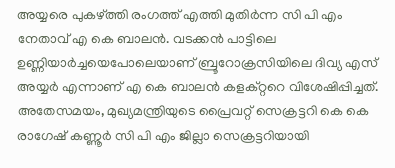അയ്യരെ പുകഴ്ത്തി രംഗത്ത് എത്തി മുതിർന്ന സി പി എം നേതാവ് എ കെ ബാലൻ. വടക്കൻ പാട്ടിലെ ഉണ്ണിയാർച്ചയെപോലെയാണ് ബ്രൂറോക്രസിയിലെ ദിവ്യ എസ് അയ്യർ എന്നാണ് എ കെ ബാലൻ കളക്റ്ററെ വിശേഷിപ്പിച്ചത്. അതേസമയം, മുഖ്യമന്ത്രിയുടെ പ്രൈവറ്റ് സെക്രട്ടറി കെ കെ രാഗേഷ് കണ്ണൂർ സി പി എം ജില്ലാ സെക്രട്ടറിയായി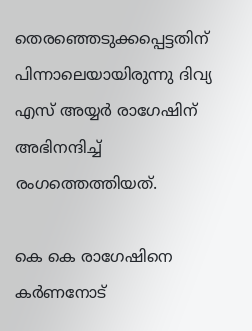തെരഞ്ഞെടുക്കപ്പെട്ടതിന് പിന്നാലെയായിരുന്നു ദിവ്യ എസ് അയ്യർ രാഗേഷിന് അഭിനന്ദിച്ച് രംഗത്തെത്തിയത്.

കെ കെ രാഗേഷിനെ കർണനോട്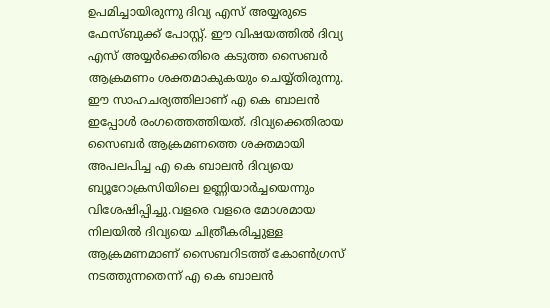ഉപമിച്ചായിരുന്നു ദിവ്യ എസ് അയ്യരുടെ ഫേസ്ബുക്ക് പോസ്റ്റ്. ഈ വിഷയത്തിൽ ദിവ്യ എസ് അയ്യർക്കെതിരെ കടുത്ത സൈബർ ആക്രമണം ശക്തമാകുകയും ചെയ്യ്തിരുന്നു. ഈ സാഹചര്യത്തിലാണ് എ കെ ബാലൻ ഇപ്പോൾ രംഗത്തെത്തിയത്. ദിവ്യക്കെതിരായ സൈബർ ആക്രമണത്തെ ശക്തമായി അപലപിച്ച എ കെ ബാലൻ ദിവ്യയെ ബ്യൂറോക്രസിയിലെ ഉണ്ണിയാർച്ചയെന്നും വിശേഷിപ്പിച്ചു.വളരെ വളരെ മോശമായ നിലയിൽ ദിവ്യയെ ചിത്രീകരിച്ചുള്ള ആക്രമണമാണ് സൈബറിടത്ത് കോൺഗ്രസ് നടത്തുന്നതെന്ന് എ കെ ബാലൻ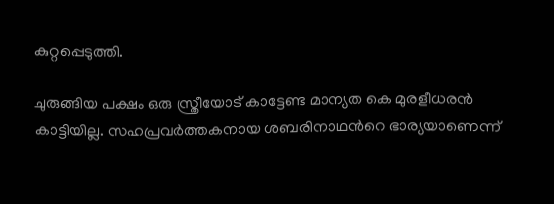കുറ്റപ്പെടുത്തി.

ചുരുങ്ങിയ പക്ഷം ഒരു സ്ത്രീയോട് കാട്ടേണ്ട മാന്യത കെ മുരളീധരൻ കാട്ടിയില്ല. സഹപ്രവർത്തകനായ ശബരിനാഥന്‍റെ ഭാര്യയാണെന്ന്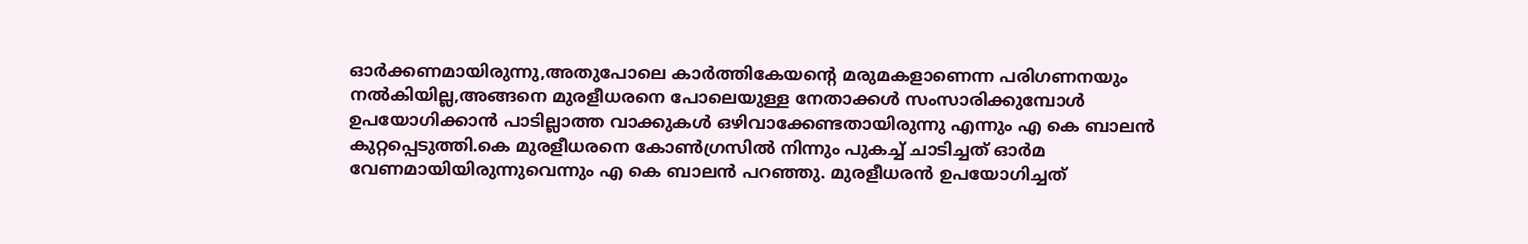ഓർക്കണമായിരുന്നു,അതുപോലെ കാർത്തികേയന്‍റെ മരുമകളാണെന്ന പരിഗണനയും നൽകിയില്ല,അങ്ങനെ മുരളീധരനെ പോലെയുള്ള നേതാക്കൾ സംസാരിക്കുമ്പോൾ ഉപയോഗിക്കാൻ പാടില്ലാത്ത വാക്കുകൾ ഒഴിവാക്കേണ്ടതായിരുന്നു എന്നും എ കെ ബാലൻ കുറ്റപ്പെടുത്തി.കെ മുരളീധരനെ കോൺഗ്രസിൽ നിന്നും പുകച്ച് ചാടിച്ചത് ഓർമ വേണമായിയിരുന്നുവെന്നും എ കെ ബാലൻ പറഞ്ഞു. മുരളീധരൻ ഉപയോഗിച്ചത്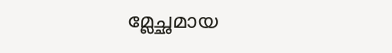മ്ലേച്ഛമായ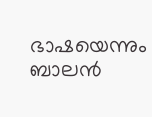ഭാഷയെന്നും ബാലൻ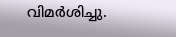വിമർശിച്ചു.